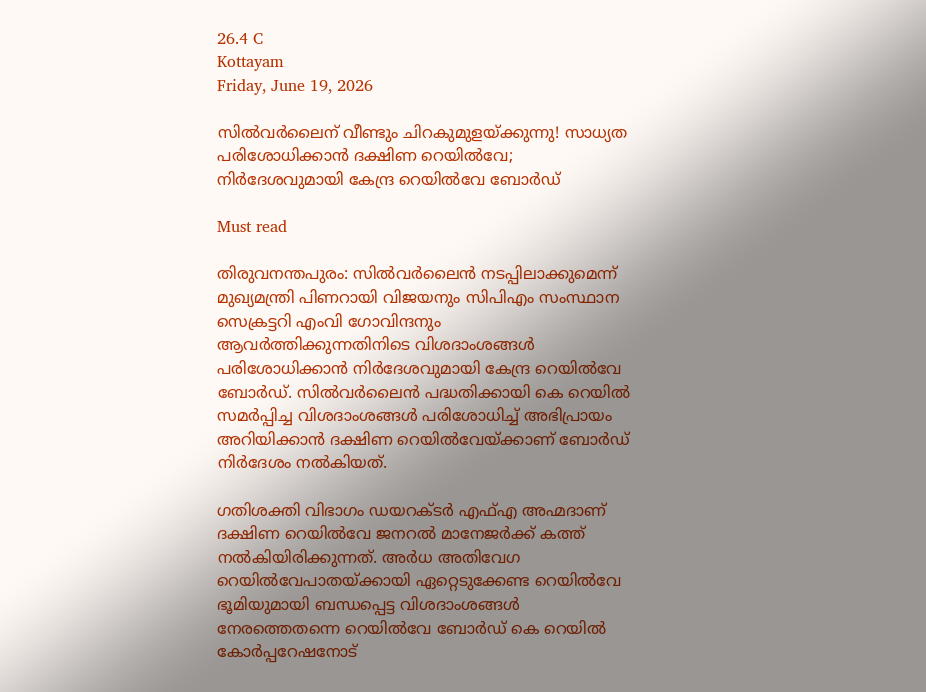26.4 C
Kottayam
Friday, June 19, 2026

സില്‍വര്‍ലൈന് വീണ്ടും ചിറകുമുളയ്ക്കുന്നു! സാധ്യത പരിശോധിക്കാൻ ദക്ഷിണ റെയിൽവേ; നിർദേശവുമായി കേന്ദ്ര റെയിൽവേ ബോർഡ്

Must read

തിരുവനന്തപുരം: സിൽവർലൈൻ നടപ്പിലാക്കുമെന്ന് മുഖ്യമന്ത്രി പിണറായി വിജയനും സിപിഎം സംസ്ഥാന സെക്രട്ടറി എംവി ഗോവിന്ദനും ആവർത്തിക്കുന്നതിനിടെ വിശദാംശങ്ങൾ പരിശോധിക്കാൻ നിർദേശവുമായി കേന്ദ്ര റെയിൽവേ ബോർഡ്. സിൽവർലൈൻ പദ്ധതിക്കായി കെ റെയിൽ സമർപ്പിച്ച വിശദാംശങ്ങൾ പരിശോധിച്ച് അഭിപ്രായം അറിയിക്കാൻ ദക്ഷിണ റെയിൽവേയ്ക്കാണ് ബോർഡ് നിർദേശം നൽകിയത്.

ഗതിശക്തി വിഭാഗം ഡയറക്ടർ എഫ്എ അഹ്മദാണ് ദക്ഷിണ റെയിൽവേ ജനറൽ മാനേജർക്ക് കത്ത് നൽകിയിരിക്കുന്നത്. അർധ അതിവേഗ റെയിൽവേപാതയ്ക്കായി ഏറ്റെടുക്കേണ്ട റെയിൽവേ ഭൂമിയുമായി ബന്ധപ്പെട്ട വിശദാംശങ്ങൾ നേരത്തെതന്നെ റെയിൽവേ ബോർഡ് കെ റെയിൽ കോർപ്പറേഷനോട്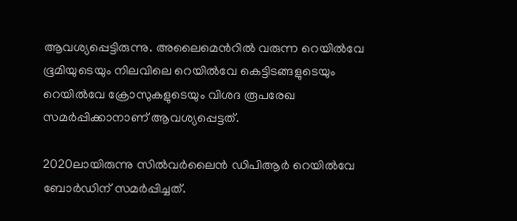ആവശ്യപ്പെട്ടിരുന്നു. അലൈമെൻറിൽ വരുന്ന റെയിൽവേ ഭൂമിയുടെയും നിലവിലെ റെയിൽവേ കെട്ടിടങ്ങളുടെയും റെയിൽവേ ക്രോസുകളുടെയും വിശദ രൂപരേഖ സമർപ്പിക്കാനാണ് ആവശ്യപ്പെട്ടത്.

2020ലായിരുന്നു സിൽവർലൈൻ ഡിപിആർ റെയിൽവേ ബോർഡിന് സമർപ്പിച്ചത്.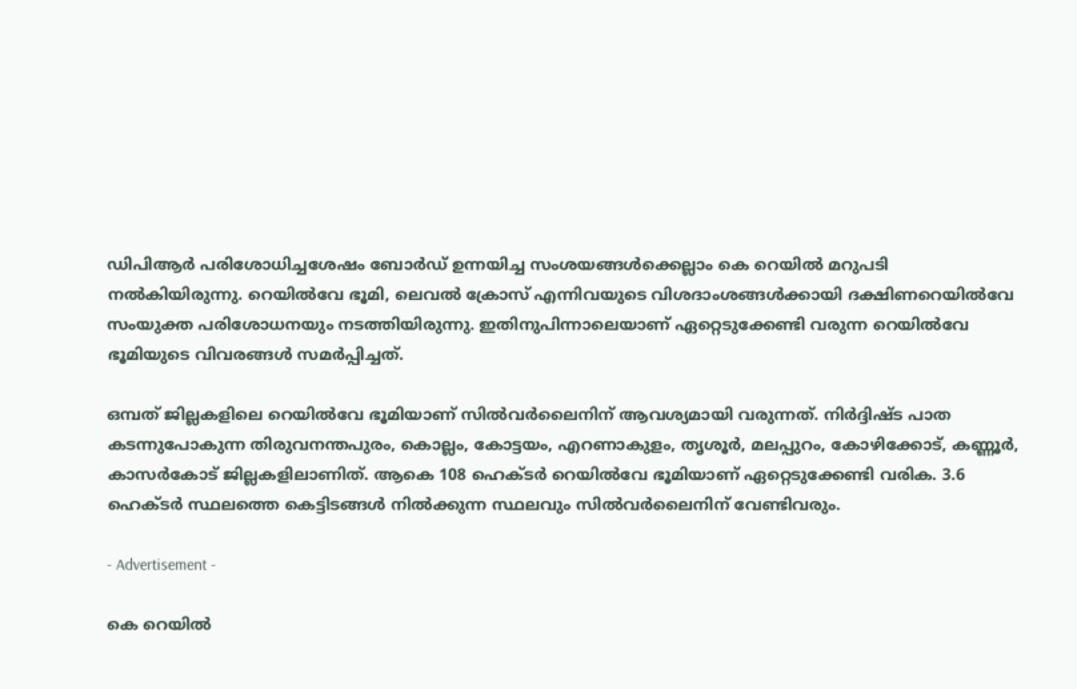ഡിപിആർ പരിശോധിച്ചശേഷം ബോർഡ് ഉന്നയിച്ച സംശയങ്ങൾക്കെല്ലാം കെ റെയിൽ മറുപടി നൽകിയിരുന്നു. റെയിൽവേ ഭൂമി, ലെവൽ ക്രോസ് എന്നിവയുടെ വിശദാംശങ്ങൾക്കായി ദക്ഷിണറെയിൽവേ സംയുക്ത പരിശോധനയും നടത്തിയിരുന്നു. ഇതിനുപിന്നാലെയാണ് ഏറ്റെടുക്കേണ്ടി വരുന്ന റെയിൽവേ ഭൂമിയുടെ വിവരങ്ങൾ സമർപ്പിച്ചത്.

ഒമ്പത് ജില്ലകളിലെ റെയിൽവേ ഭൂമിയാണ് സിൽവർലൈനിന് ആവശ്യമായി വരുന്നത്. നിർദ്ദിഷ്ട പാത കടന്നുപോകുന്ന തിരുവനന്തപുരം, കൊല്ലം, കോട്ടയം, എറണാകുളം, തൃശൂർ, മലപ്പുറം, കോഴിക്കോട്, കണ്ണൂർ, കാസർകോട് ജില്ലകളിലാണിത്. ആകെ 108 ഹെക്ടർ റെയിൽവേ ഭൂമിയാണ് ഏറ്റെടുക്കേണ്ടി വരിക. 3.6 ഹെക്ടർ സ്ഥലത്തെ കെട്ടിടങ്ങൾ നിൽക്കുന്ന സ്ഥലവും സിൽവർലൈനിന് വേണ്ടിവരും.

- Advertisement -

കെ റെയിൽ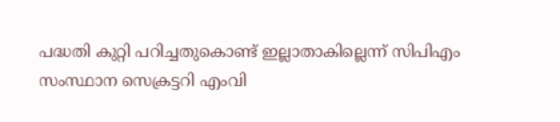പദ്ധതി കുറ്റി പറിച്ചതുകൊണ്ട് ഇല്ലാതാകില്ലെന്ന് സിപിഎം സംസ്ഥാന സെക്രട്ടറി എംവി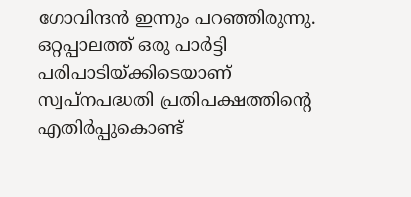ഗോവിന്ദൻ ഇന്നും പറഞ്ഞിരുന്നു. ഒറ്റപ്പാലത്ത് ഒരു പാർട്ടി പരിപാടിയ്ക്കിടെയാണ് സ്വപ്നപദ്ധതി പ്രതിപക്ഷത്തിന്‍റെ എതിർപ്പുകൊണ്ട്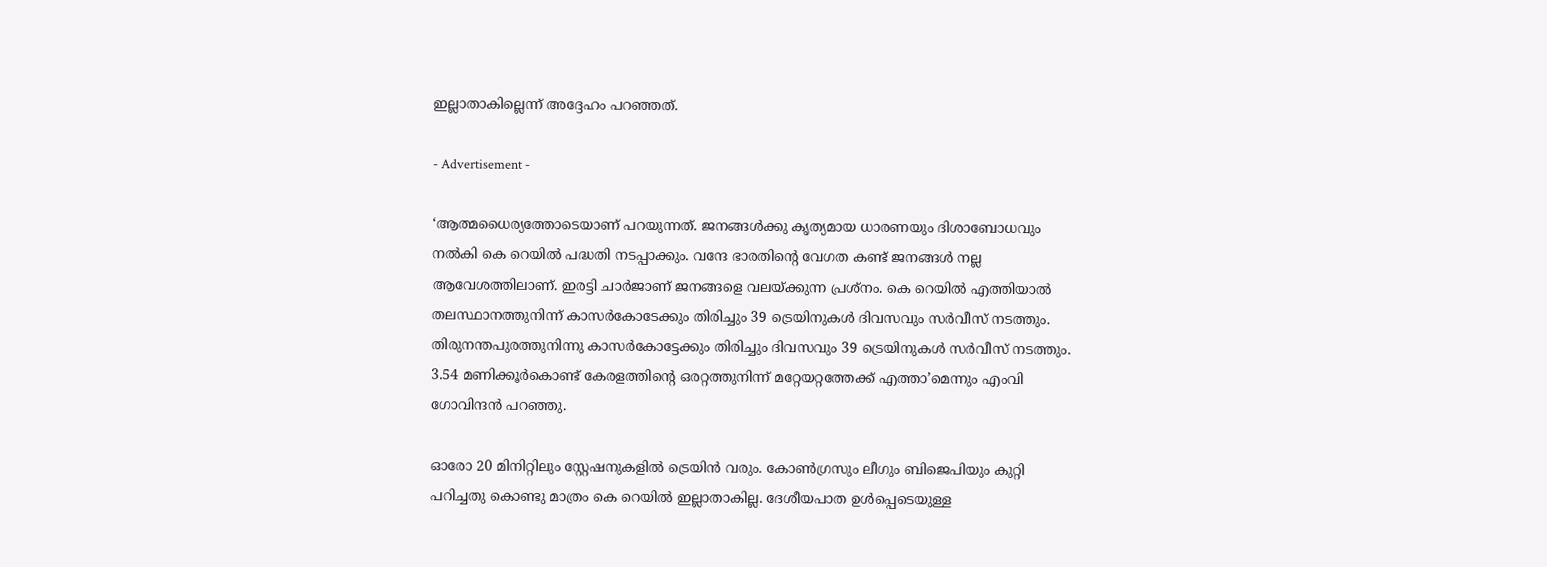ഇല്ലാതാകില്ലെന്ന് അദ്ദേഹം പറഞ്ഞത്.

- Advertisement -

‘ആത്മധൈര്യത്തോടെയാണ് പറയുന്നത്. ജനങ്ങൾക്കു കൃത്യമായ ധാരണയും ദിശാബോധവും നൽകി കെ റെയിൽ പദ്ധതി നടപ്പാക്കും. വന്ദേ ഭാരതിന്‍റെ വേഗത കണ്ട് ജനങ്ങൾ നല്ല ആവേശത്തിലാണ്. ഇരട്ടി ചാർജാണ് ജനങ്ങളെ വലയ്ക്കുന്ന പ്രശ്നം. കെ റെയിൽ എത്തിയാൽ തലസ്ഥാനത്തുനിന്ന് കാസർകോടേക്കും തിരിച്ചും 39 ട്രെയിനുകൾ ദിവസവും സർവീസ് നടത്തും. തിരുനന്തപുരത്തുനിന്നു കാസർകോട്ടേക്കും തിരിച്ചും ദിവസവും 39 ട്രെയിനുകൾ സർവീസ് നടത്തും. 3.54 മണിക്കൂർകൊണ്ട് കേരളത്തിന്‍റെ ഒരറ്റത്തുനിന്ന് മറ്റേയറ്റത്തേക്ക് എത്താ’മെന്നും എംവി ഗോവിന്ദൻ പറഞ്ഞു.

ഓരോ 20 മിനിറ്റിലും സ്റ്റേഷനുകളിൽ ട്രെയിൻ വരും. കോൺഗ്രസും ലീഗും ബിജെപിയും കുറ്റി പറിച്ചതു കൊണ്ടു മാത്രം കെ റെയിൽ ഇല്ലാതാകില്ല. ദേശീയപാത ഉൾപ്പെടെയുള്ള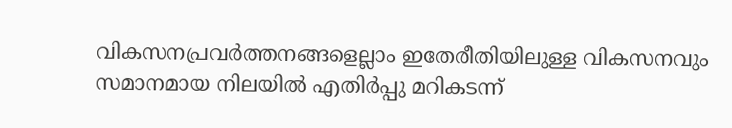വികസനപ്രവർത്തനങ്ങളെല്ലാം ഇതേരീതിയിലുള്ള വികസനവും സമാനമായ നിലയിൽ എതിർപ്പു മറികടന്ന്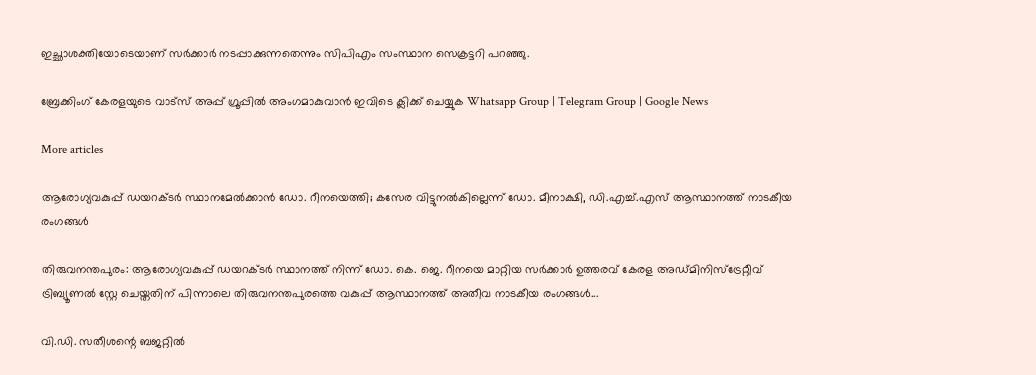ഇച്ഛാശക്തിയോടെയാണ് സർക്കാർ നടപ്പാക്കുന്നതെന്നും സിപിഎം സംസ്ഥാന സെക്രട്ടറി പറഞ്ഞു.

ബ്രേക്കിംഗ് കേരളയുടെ വാട്സ് അപ്പ് ഗ്രൂപ്പിൽ അംഗമാകുവാൻ ഇവിടെ ക്ലിക്ക് ചെയ്യുക Whatsapp Group | Telegram Group | Google News

More articles

ആരോഗ്യവകുപ്പ് ഡയറക്ടർ സ്ഥാനമേൽക്കാൻ ഡോ. റീനയെത്തി; കസേര വിട്ടുനൽകില്ലെന്ന് ഡോ. മീനാക്ഷി, ഡി.എച്ച്.എസ് ആസ്ഥാനത്ത് നാടകീയ രംഗങ്ങള്‍

തിരുവനന്തപുരം: ആരോഗ്യവകുപ്പ് ഡയറക്ടർ സ്ഥാനത്ത് നിന്ന് ഡോ. കെ. ജെ. റീനയെ മാറ്റിയ സർക്കാർ ഉത്തരവ് കേരള അഡ്മിനിസ്ട്രേറ്റീവ് ട്രിബ്യൂണൽ സ്റ്റേ ചെയ്തതിന് പിന്നാലെ തിരുവനന്തപുരത്തെ വകുപ്പ് ആസ്ഥാനത്ത് അതീവ നാടകീയ രംഗങ്ങൾ...

വി.ഡി. സതീശന്റെ ബജറ്റിൽ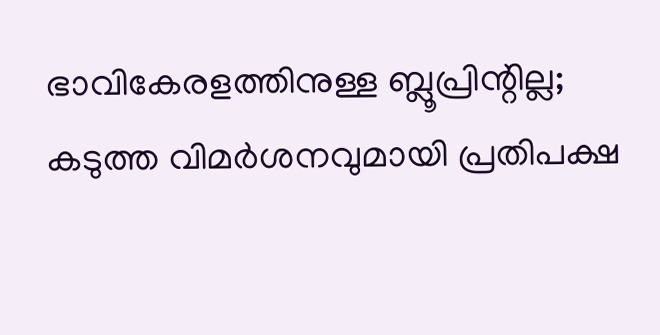ഭാവികേരളത്തിനുള്ള ബ്ലൂപ്രിന്റില്ല; കടുത്ത വിമർശനവുമായി പ്രതിപക്ഷ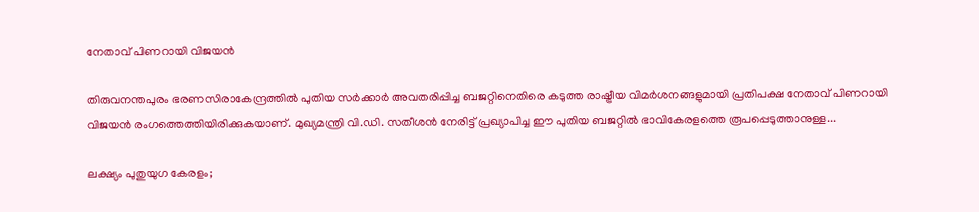നേതാവ് പിണറായി വിജയൻ

തിരുവനന്തപുരം ഭരണസിരാകേന്ദ്രത്തിൽ പുതിയ സർക്കാർ അവതരിപ്പിച്ച ബജറ്റിനെതിരെ കടുത്ത രാഷ്ട്രീയ വിമർശനങ്ങളുമായി പ്രതിപക്ഷ നേതാവ് പിണറായി വിജയൻ രംഗത്തെത്തിയിരിക്കുകയാണ്. മുഖ്യമന്ത്രി വി.ഡി. സതീശൻ നേരിട്ട് പ്രഖ്യാപിച്ച ഈ പുതിയ ബജറ്റിൽ ഭാവികേരളത്തെ രൂപപ്പെടുത്താനുള്ള...

ലക്ഷ്യം പുതുയുഗ കേരളം;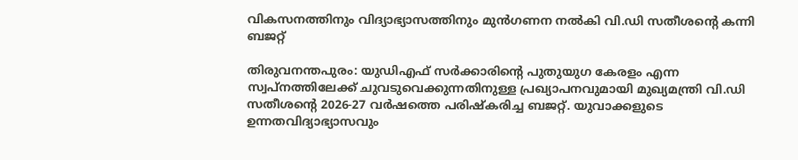വികസനത്തിനും വിദ്യാഭ്യാസത്തിനും മുൻഗണന നൽകി വി.ഡി സതീശൻ്റെ കന്നി ബജറ്റ്

തിരുവനന്തപുരം: യുഡിഎഫ് സർക്കാരിന്റെ പുതുയുഗ കേരളം എന്ന സ്വപ്നത്തിലേക്ക് ചുവടുവെക്കുന്നതിനുള്ള പ്രഖ്യാപനവുമായി മുഖ്യമന്ത്രി വി.ഡി സതീശന്റെ 2026-27 വർഷത്തെ പരിഷ്‌കരിച്ച ബജറ്റ്. യുവാക്കളുടെ ഉന്നതവിദ്യാഭ്യാസവും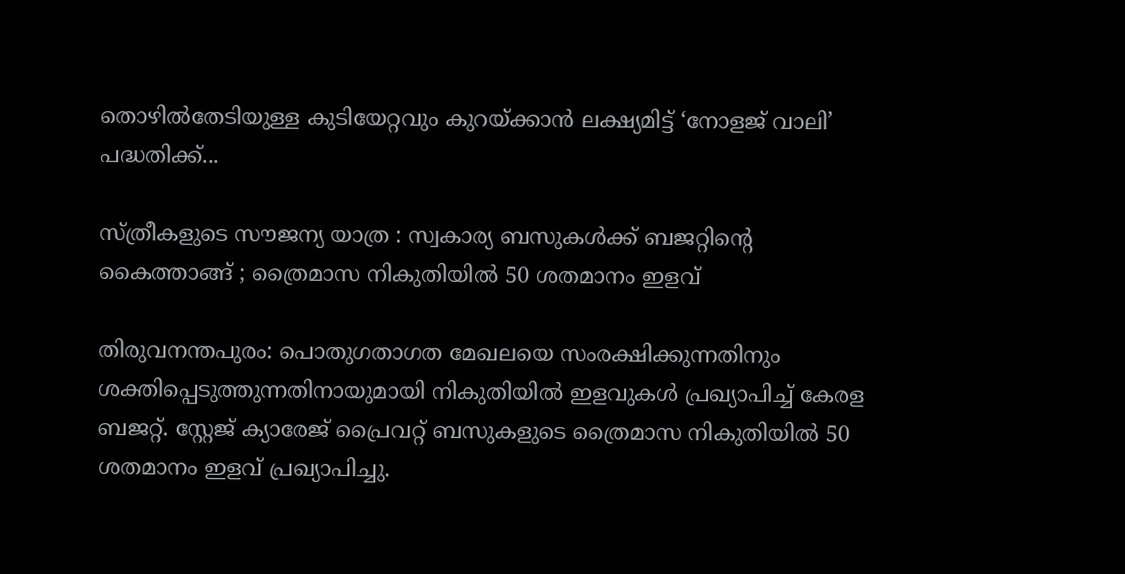തൊഴിൽതേടിയുള്ള കുടിയേറ്റവും കുറയ്ക്കാൻ ലക്ഷ്യമിട്ട് ‘നോളജ് വാലി’ പദ്ധതിക്ക്...

സ്ത്രീകളുടെ സൗജന്യ യാത്ര : സ്വകാര്യ ബസുകൾക്ക് ബജറ്റിന്റെ കൈത്താങ്ങ് ; ത്രൈമാസ നികുതിയിൽ 50 ശതമാനം ഇളവ്

തിരുവനന്തപുരം: പൊതുഗതാഗത മേഖലയെ സംരക്ഷിക്കുന്നതിനും ശക്തിപ്പെടുത്തുന്നതിനായുമായി നികുതിയിൽ ഇളവുകൾ പ്രഖ്യാപിച്ച് കേരള ബജറ്റ്. സ്റ്റേജ് ക്യാരേജ് പ്രൈവറ്റ് ബസുകളുടെ ത്രൈമാസ നികുതിയിൽ 50 ശതമാനം ഇളവ് പ്രഖ്യാപിച്ചു.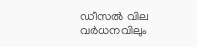ഡീസൽ വില വർധനവിലും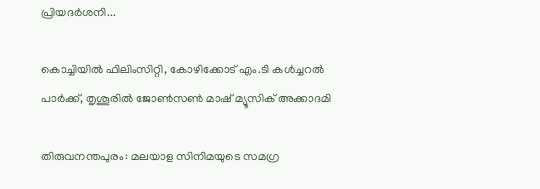പ്രിയദർശനി...

കൊച്ചിയിൽ ഫിലിംസിറ്റി, കോഴിക്കോട് എം.ടി കൾച്ചറൽ പാർക്ക്‌, തൃശൂരിൽ ജോൺസൺ‌ മാഷ് മ്യൂസിക് അക്കാദമി

തിരുവനന്തപുരം: മലയാള സിനിമയുടെ സമഗ്ര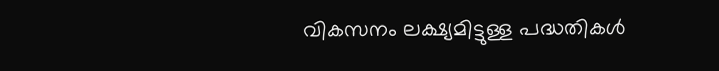വികസനം ലക്ഷ്യമിട്ടുള്ള പദ്ധതികൾ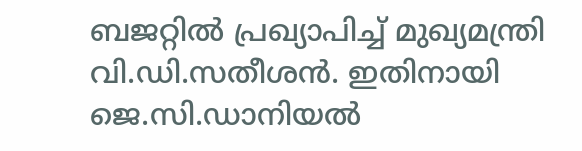ബജറ്റിൽ പ്രഖ്യാപിച്ച് മുഖ്യമന്ത്രി വി.ഡി.സതീശൻ. ഇതിനായി ജെ.സി.ഡാനിയൽ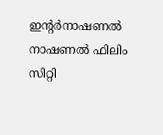ഇന്റർനാഷണൽ നാഷണൽ ഫിലിം സിറ്റി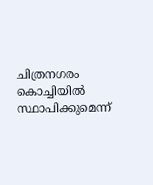ചിത്രനഗരം കൊച്ചിയിൽ സ്ഥാപിക്കുമെന്ന്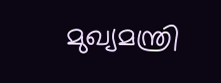മുഖ്യമന്ത്രി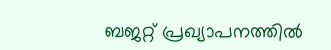ബജറ്റ് പ്രഖ്യാപനത്തിൽ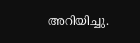അറിയിച്ചു.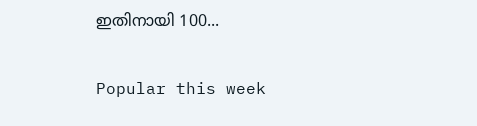ഇതിനായി 100...

Popular this week